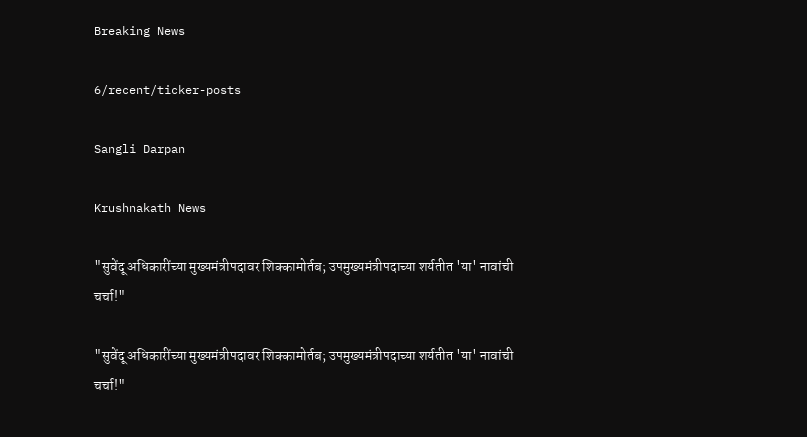Breaking News

6/recent/ticker-posts

Sangli Darpan

Krushnakath News

"सुवेंदू अधिकारींच्या मुख्यमंत्रीपदावर शिक्कामोर्तब; उपमुख्यमंत्रीपदाच्या शर्यतीत 'या' नावांची चर्चा!"

"सुवेंदू अधिकारींच्या मुख्यमंत्रीपदावर शिक्कामोर्तब; उपमुख्यमंत्रीपदाच्या शर्यतीत 'या' नावांची चर्चा!"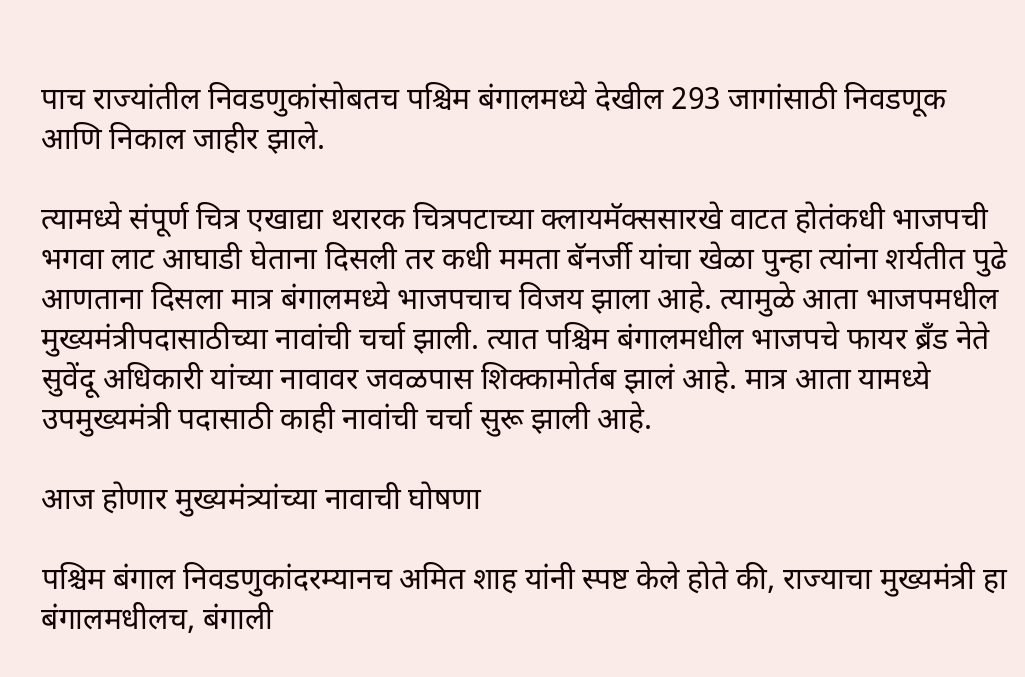पाच राज्यांतील निवडणुकांसोबतच पश्चिम बंगालमध्ये देखील 293 जागांसाठी निवडणूक आणि निकाल जाहीर झाले.

त्यामध्ये संपूर्ण चित्र एखाद्या थरारक चित्रपटाच्या क्लायमॅक्ससारखे वाटत होतंकधी भाजपची भगवा लाट आघाडी घेताना दिसली तर कधी ममता बॅनर्जी यांचा खेळा पुन्हा त्यांना शर्यतीत पुढे आणताना दिसला मात्र बंगालमध्ये भाजपचाच विजय झाला आहे. त्यामुळे आता भाजपमधील मुख्यमंत्रीपदासाठीच्या नावांची चर्चा झाली. त्यात पश्चिम बंगालमधील भाजपचे फायर ब्रँड नेते सुवेंदू अधिकारी यांच्या नावावर जवळपास शिक्कामोर्तब झालं आहे. मात्र आता यामध्ये उपमुख्यमंत्री पदासाठी काही नावांची चर्चा सुरू झाली आहे.

आज होणार मुख्यमंत्र्यांच्या नावाची घोषणा

पश्चिम बंगाल निवडणुकांदरम्यानच अमित शाह यांनी स्पष्ट केले होते की, राज्याचा मुख्यमंत्री हा बंगालमधीलच, बंगाली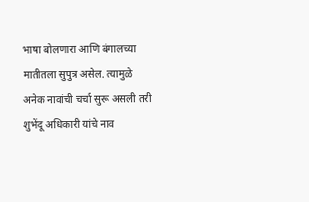भाषा बोलणारा आणि बंगालच्या मातीतला सुपुत्र असेल. त्यामुळे अनेक नावांची चर्चा सुरू असली तरी शुभेंदू अधिकारी यांचे नाव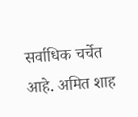सर्वाधिक चर्चेत आहे. अमित शाह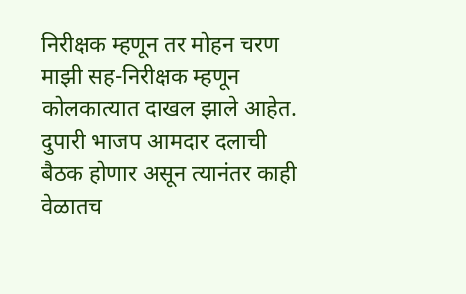निरीक्षक म्हणून तर मोहन चरण माझी सह-निरीक्षक म्हणून कोलकात्यात दाखल झाले आहेत. दुपारी भाजप आमदार दलाची बैठक होणार असून त्यानंतर काही वेळातच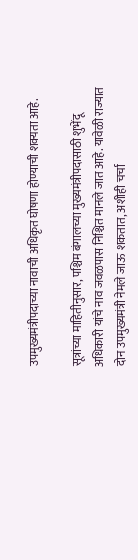उपमुख्यमंत्रीपदाच्या नावाची अधिकृत घोषणा होण्याची शक्यता आहे.

सूत्रांच्या माहितीनुसार, पश्चिम बंगालच्या मुख्यमंत्रीपदासाठी शुभेंदू अधिकारी यांचे नाव जवळपास निश्चित मानले जात आहे. यावेळी राज्यात दोन उपमुख्यमंत्री नेमले जाऊ शकतात, अशीही चर्चा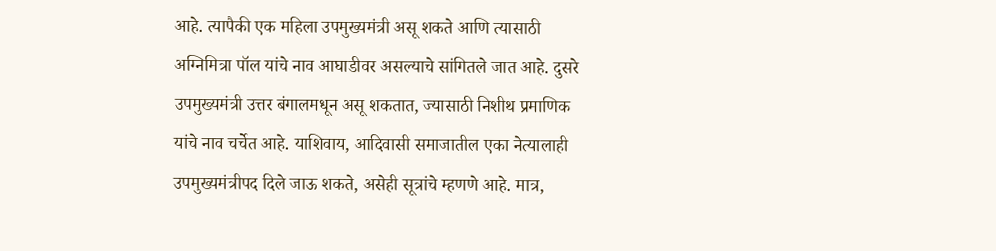आहे. त्यापैकी एक महिला उपमुख्यमंत्री असू शकते आणि त्यासाठी अग्निमित्रा पॉल यांचे नाव आघाडीवर असल्याचे सांगितले जात आहे. दुसरे उपमुख्यमंत्री उत्तर बंगालमधून असू शकतात, ज्यासाठी निशीथ प्रमाणिक यांचे नाव चर्चेत आहे. याशिवाय, आदिवासी समाजातील एका नेत्यालाही उपमुख्यमंत्रीपद दिले जाऊ शकते, असेही सूत्रांचे म्हणणे आहे. मात्र,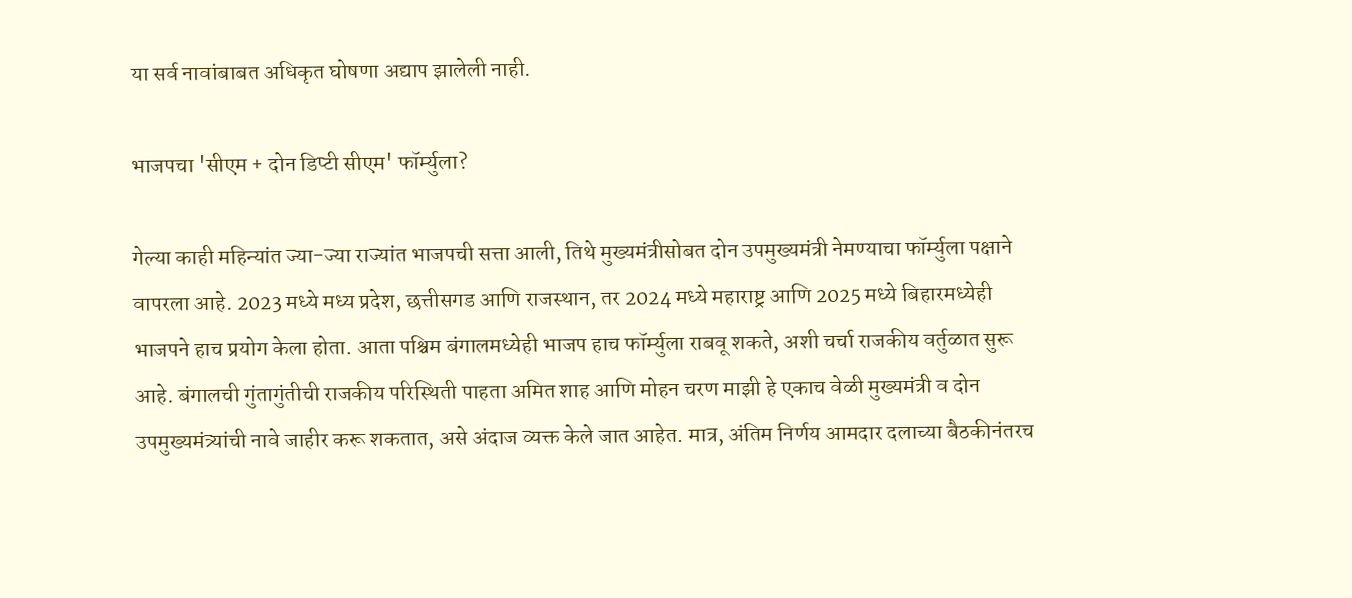या सर्व नावांबाबत अधिकृत घोषणा अद्याप झालेली नाही.

भाजपचा 'सीएम + दोन डिप्टी सीएम' फॉर्म्युला?

गेल्या काही महिन्यांत ज्या-ज्या राज्यांत भाजपची सत्ता आली, तिथे मुख्यमंत्रीसोबत दोन उपमुख्यमंत्री नेमण्याचा फॉर्म्युला पक्षाने वापरला आहे. 2023 मध्ये मध्य प्रदेश, छत्तीसगड आणि राजस्थान, तर 2024 मध्ये महाराष्ट्र आणि 2025 मध्ये बिहारमध्येही भाजपने हाच प्रयोग केला होता. आता पश्चिम बंगालमध्येही भाजप हाच फॉर्म्युला राबवू शकते, अशी चर्चा राजकीय वर्तुळात सुरू आहे. बंगालची गुंतागुंतीची राजकीय परिस्थिती पाहता अमित शाह आणि मोहन चरण माझी हे एकाच वेळी मुख्यमंत्री व दोन उपमुख्यमंत्र्यांची नावे जाहीर करू शकतात, असे अंदाज व्यक्त केले जात आहेत. मात्र, अंतिम निर्णय आमदार दलाच्या बैठकीनंतरच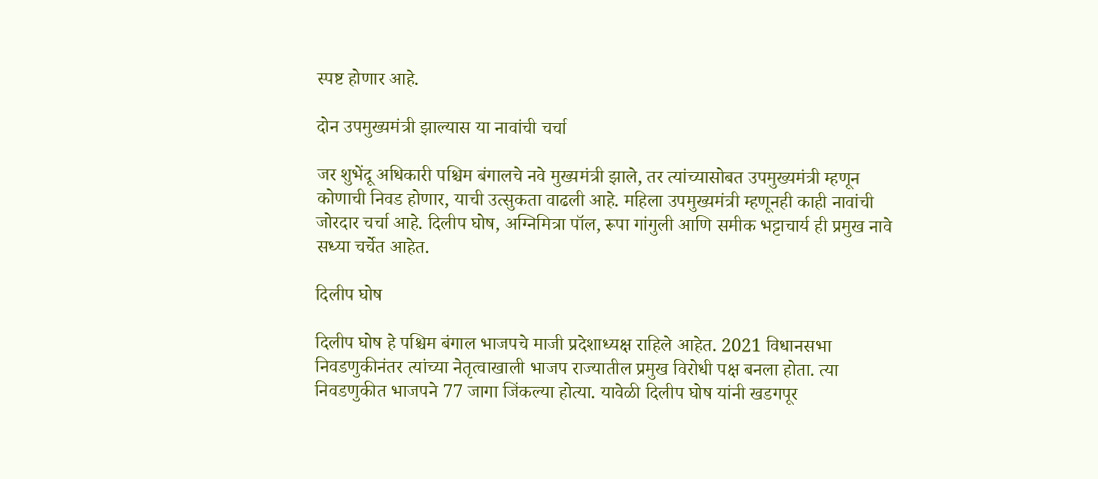स्पष्ट होणार आहे.

दोन उपमुख्यमंत्री झाल्यास या नावांची चर्चा

जर शुभेंदू अधिकारी पश्चिम बंगालचे नवे मुख्यमंत्री झाले, तर त्यांच्यासोबत उपमुख्यमंत्री म्हणून कोणाची निवड होणार, याची उत्सुकता वाढली आहे. महिला उपमुख्यमंत्री म्हणूनही काही नावांची जोरदार चर्चा आहे. दिलीप घोष, अग्निमित्रा पॉल, रूपा गांगुली आणि समीक भट्टाचार्य ही प्रमुख नावे सध्या चर्चेत आहेत.

दिलीप घोष

दिलीप घोष हे पश्चिम बंगाल भाजपचे माजी प्रदेशाध्यक्ष राहिले आहेत. 2021 विधानसभा निवडणुकीनंतर त्यांच्या नेतृत्वाखाली भाजप राज्यातील प्रमुख विरोधी पक्ष बनला होता. त्या निवडणुकीत भाजपने 77 जागा जिंकल्या होत्या. यावेळी दिलीप घोष यांनी खडगपूर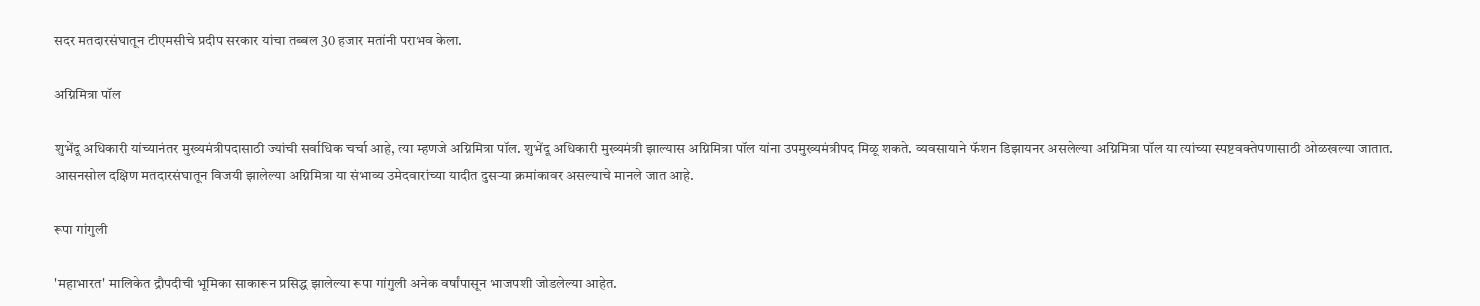सदर मतदारसंघातून टीएमसीचे प्रदीप सरकार यांचा तब्बल 30 हजार मतांनी पराभव केला.

अग्निमित्रा पॉल

शुभेंदू अधिकारी यांच्यानंतर मुख्यमंत्रीपदासाठी ज्यांची सर्वाधिक चर्चा आहे, त्या म्हणजे अग्निमित्रा पॉल. शुभेंदू अधिकारी मुख्यमंत्री झाल्यास अग्निमित्रा पॉल यांना उपमुख्यमंत्रीपद मिळू शकते. व्यवसायाने फॅशन डिझायनर असलेल्या अग्निमित्रा पॉल या त्यांच्या स्पष्टवक्तेपणासाठी ओळखल्या जातात. आसनसोल दक्षिण मतदारसंघातून विजयी झालेल्या अग्निमित्रा या संभाव्य उमेदवारांच्या यादीत दुसऱ्या क्रमांकावर असल्याचे मानले जात आहे.

रूपा गांगुली

'महाभारत' मालिकेत द्रौपदीची भूमिका साकारून प्रसिद्ध झालेल्या रूपा गांगुली अनेक वर्षांपासून भाजपशी जोडलेल्या आहेत.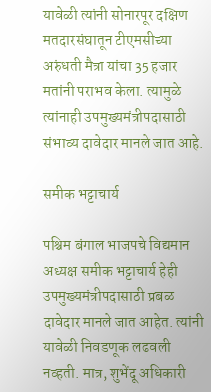यावेळी त्यांनी सोनारपूर दक्षिण मतदारसंघातून टीएमसीच्या अरुंधती मैत्रा यांचा 35 हजार मतांनी पराभव केला. त्यामुळे त्यांनाही उपमुख्यमंत्रीपदासाठी संभाव्य दावेदार मानले जात आहे.

समीक भट्टाचार्य

पश्चिम बंगाल भाजपचे विद्यमान अध्यक्ष समीक भट्टाचार्य हेही उपमुख्यमंत्रीपदासाठी प्रबळ दावेदार मानले जात आहेत. त्यांनी यावेळी निवडणूक लढवली नव्हती. मात्र, शुभेंदू अधिकारी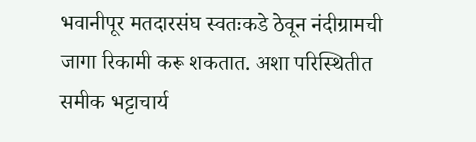भवानीपूर मतदारसंघ स्वतःकडे ठेवून नंदीग्रामची जागा रिकामी करू शकतात. अशा परिस्थितीत समीक भट्टाचार्य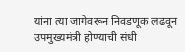यांना त्या जागेवरून निवडणूक लढवून उपमुख्यमंत्री होण्याची संधी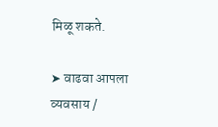मिळू शकते.

➤ वाढवा आपला व्यवसाय /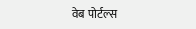वेब पोर्टल्स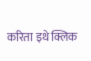करिता इथे क्लिक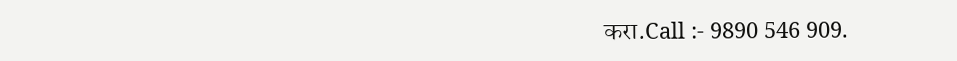करा.Call :- 9890 546 909.